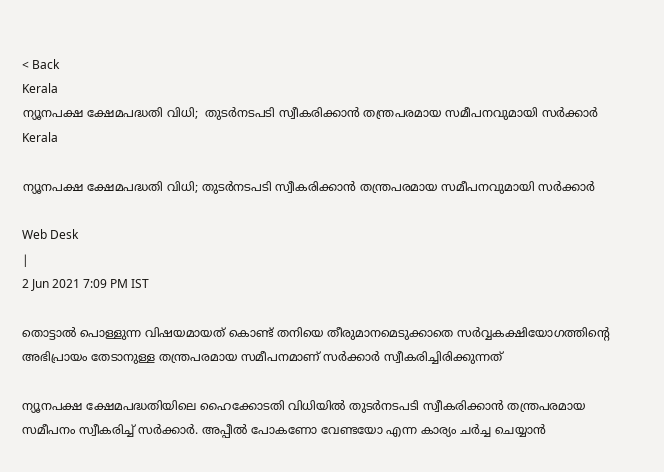< Back
Kerala
ന്യൂനപക്ഷ ക്ഷേമപദ്ധതി വിധി;  തുടര്‍നടപടി സ്വീകരിക്കാന്‍ തന്ത്രപരമായ സമീപനവുമായി സര്‍ക്കാര്‍
Kerala

ന്യൂനപക്ഷ ക്ഷേമപദ്ധതി വിധി; തുടര്‍നടപടി സ്വീകരിക്കാന്‍ തന്ത്രപരമായ സമീപനവുമായി സര്‍ക്കാര്‍

Web Desk
|
2 Jun 2021 7:09 PM IST

തൊട്ടാല്‍ പൊള്ളുന്ന വിഷയമായത് കൊണ്ട് തനിയെ തീരുമാനമെടുക്കാതെ സര്‍വ്വകക്ഷിയോഗത്തിന്‍റെ അഭിപ്രായം തേടാനുള്ള തന്ത്രപരമായ സമീപനമാണ് സര്‍ക്കാര്‍ സ്വീകരിച്ചിരിക്കുന്നത്

ന്യൂനപക്ഷ ക്ഷേമപദ്ധതിയിലെ ഹൈക്കോടതി വിധിയില്‍ തുടര്‍നടപടി സ്വീകരിക്കാന്‍ തന്ത്രപരമായ സമീപനം സ്വീകരിച്ച് സര്‍ക്കാര്‍. അപ്പീല്‍ പോകണോ വേണ്ടയോ എന്ന കാര്യം ചര്‍ച്ച ചെയ്യാന്‍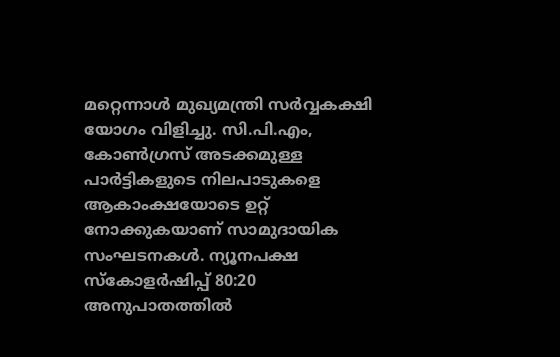മറ്റെന്നാള്‍ മുഖ്യമന്ത്രി സര്‍വ്വകക്ഷി യോഗം വിളിച്ചു. സി.പി.എം, കോണ്‍ഗ്രസ് അടക്കമുള്ള പാര്‍ട്ടികളുടെ നിലപാടുകളെ ആകാംക്ഷയോടെ ഉറ്റ് നോക്കുകയാണ് സാമുദായിക സംഘടനകള്‍. ന്യൂനപക്ഷ സ്കോളര്‍ഷിപ്പ് 80:20 അനുപാതത്തില്‍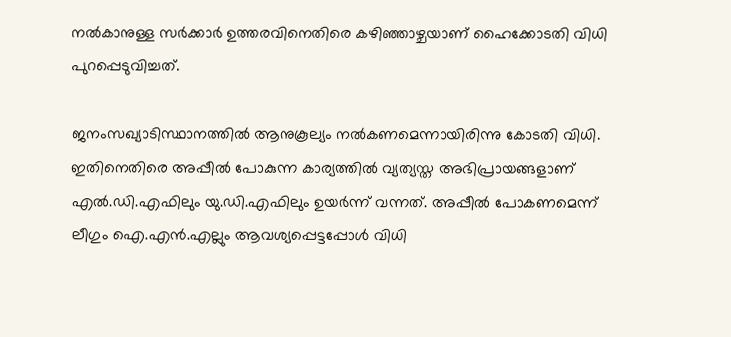നല്‍കാനുള്ള സര്‍ക്കാര്‍ ഉത്തരവിനെതിരെ കഴിഞ്ഞാഴ്ചയാണ് ഹൈക്കോടതി വിധി പുറപ്പെടുവിച്ചത്.

ജനംസഖ്യാടിസ്ഥാനത്തില്‍ ആനുകൂല്യം നല്‍കണമെന്നായിരിന്നു കോടതി വിധി. ഇതിനെതിരെ അപ്പീല്‍ പോകുന്ന കാര്യത്തില്‍ വ്യത്യസ്ത അഭിപ്രായങ്ങളാണ് എല്‍.ഡി.എഫിലും യു.ഡി.എഫിലും ഉയര്‍ന്ന് വന്നത്. അപ്പീല്‍ പോകണമെന്ന് ലീഗും ഐ.എന്‍.എല്ലും ആവശ്യപ്പെട്ടപ്പോള്‍ വിധി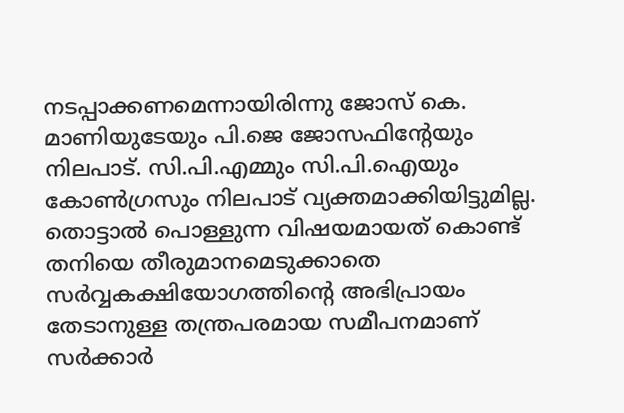നടപ്പാക്കണമെന്നായിരിന്നു ജോസ് കെ. മാണിയുടേയും പി.ജെ ജോസഫിന്‍റേയും നിലപാട്. സി.പി.എമ്മും സി.പി.ഐയും കോണ്‍ഗ്രസും നിലപാട് വ്യക്തമാക്കിയിട്ടുമില്ല. തൊട്ടാല്‍ പൊള്ളുന്ന വിഷയമായത് കൊണ്ട് തനിയെ തീരുമാനമെടുക്കാതെ സര്‍വ്വകക്ഷിയോഗത്തിന്‍റെ അഭിപ്രായം തേടാനുള്ള തന്ത്രപരമായ സമീപനമാണ് സര്‍ക്കാര്‍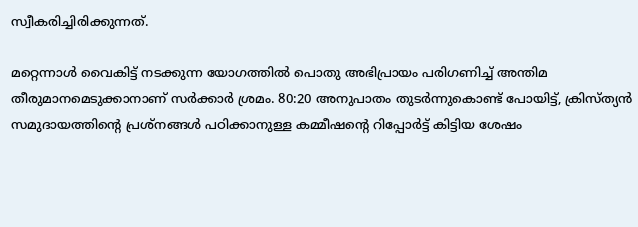സ്വീകരിച്ചിരിക്കുന്നത്.

മറ്റെന്നാള്‍ വൈകിട്ട് നടക്കുന്ന യോഗത്തില്‍ പൊതു അഭിപ്രായം പരിഗണിച്ച് അന്തിമ തീരുമാനമെടുക്കാനാണ് സര്‍ക്കാര്‍ ശ്രമം. 80:20 അനുപാതം തുടര്‍ന്നുകൊണ്ട് പോയിട്ട്, ക്രിസ്ത്യന്‍ സമുദായത്തിന്‍റെ പ്രശ്നങ്ങള്‍ പഠിക്കാനുള്ള കമ്മീഷന്‍റെ റിപ്പോര്‍ട്ട് കിട്ടിയ ശേഷം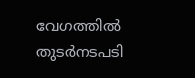വേഗത്തില്‍ തുടര്‍നടപടി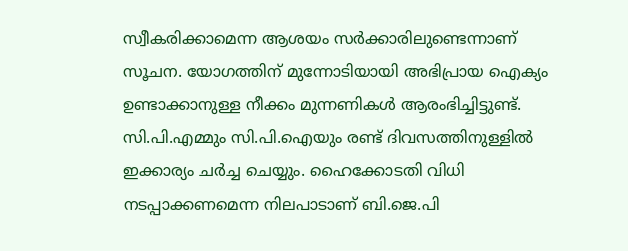സ്വീകരിക്കാമെന്ന ആശയം സര്‍ക്കാരിലുണ്ടെന്നാണ് സൂചന. യോഗത്തിന് മുന്നോടിയായി അഭിപ്രായ ഐക്യം ഉണ്ടാക്കാനുള്ള നീക്കം മുന്നണികള്‍ ആരംഭിച്ചിട്ടുണ്ട്. സി.പി.എമ്മും സി.പി.ഐയും രണ്ട് ദിവസത്തിനുള്ളില്‍ ഇക്കാര്യം ചര്‍ച്ച ചെയ്യും. ഹൈക്കോടതി വിധി നടപ്പാക്കണമെന്ന നിലപാടാണ് ബി.ജെ.പി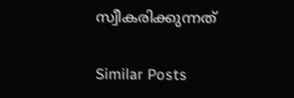സ്വീകരിക്കുന്നത്

Similar Posts